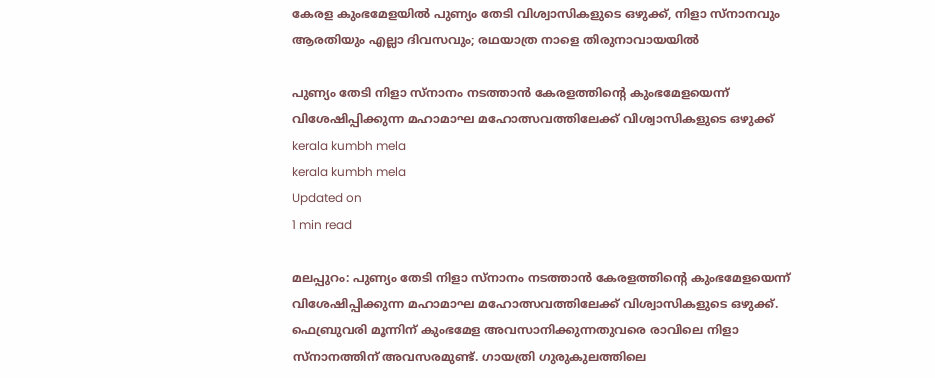കേരള കുംഭമേളയില്‍ പുണ്യം തേടി വിശ്വാസികളുടെ ഒഴുക്ക്, നിളാ സ്‌നാനവും ആരതിയും എല്ലാ ദിവസവും; രഥയാത്ര നാളെ തിരുനാവായയില്‍

പുണ്യം തേടി നിളാ സ്‌നാനം നടത്താന്‍ കേരളത്തിന്റെ കുംഭമേളയെന്ന് വിശേഷിപ്പിക്കുന്ന മഹാമാഘ മഹോത്സവത്തിലേക്ക് വിശ്വാസികളുടെ ഒഴുക്ക്
kerala kumbh mela
kerala kumbh mela
Updated on
1 min read

മലപ്പുറം: പുണ്യം തേടി നിളാ സ്‌നാനം നടത്താന്‍ കേരളത്തിന്റെ കുംഭമേളയെന്ന് വിശേഷിപ്പിക്കുന്ന മഹാമാഘ മഹോത്സവത്തിലേക്ക് വിശ്വാസികളുടെ ഒഴുക്ക്. ഫെബ്രുവരി മൂന്നിന് കുംഭമേള അവസാനിക്കുന്നതുവരെ രാവിലെ നിളാ സ്‌നാനത്തിന് അവസരമുണ്ട്. ഗായത്രി ഗുരുകുലത്തിലെ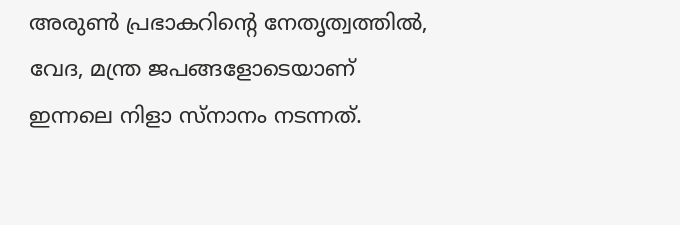അരുണ്‍ പ്രഭാകറിന്റെ നേതൃത്വത്തില്‍, വേദ, മന്ത്ര ജപങ്ങളോടെയാണ് ഇന്നലെ നിളാ സ്‌നാനം നടന്നത്.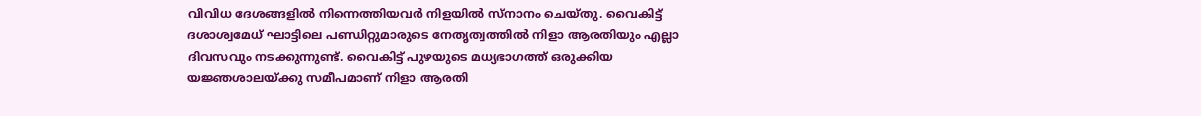വിവിധ ദേശങ്ങളില്‍ നിന്നെത്തിയവര്‍ നിളയില്‍ സ്‌നാനം ചെയ്തു. വൈകിട്ട് ദശാശ്വമേധ് ഘാട്ടിലെ പണ്ഡിറ്റുമാരുടെ നേതൃത്വത്തില്‍ നിളാ ആരതിയും എല്ലാ ദിവസവും നടക്കുന്നുണ്ട്. വൈകിട്ട് പുഴയുടെ മധ്യഭാഗത്ത് ഒരുക്കിയ യജ്ഞശാലയ്ക്കു സമീപമാണ് നിളാ ആരതി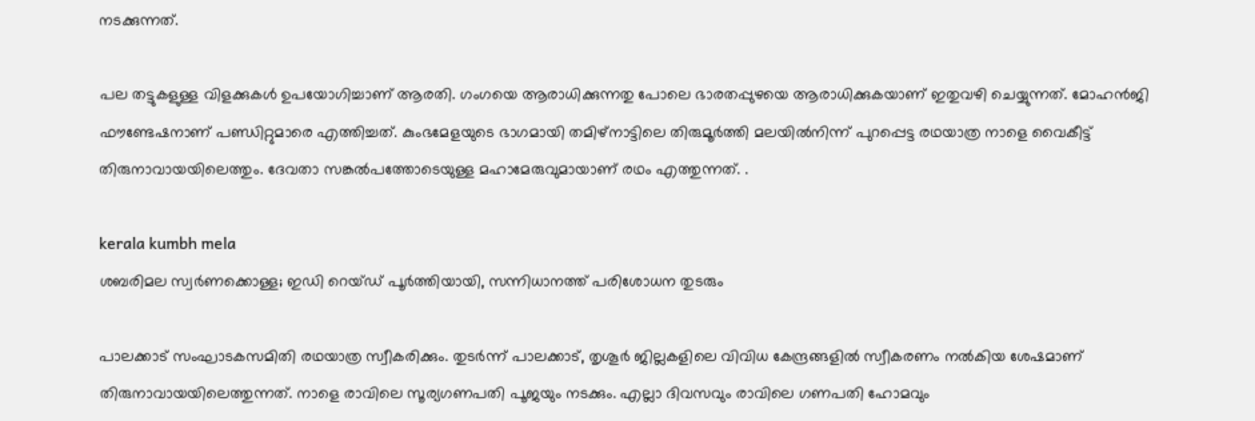നടക്കുന്നത്.

പല തട്ടുകളുള്ള വിളക്കുകള്‍ ഉപയോഗിച്ചാണ് ആരതി. ഗംഗയെ ആരാധിക്കുന്നതു പോലെ ഭാരതപ്പുഴയെ ആരാധിക്കുകയാണ് ഇതുവഴി ചെയ്യുന്നത്. മോഹന്‍ജി ഫൗണ്ടേഷനാണ് പണ്ഡിറ്റുമാരെ എത്തിച്ചത്. കുംഭമേളയുടെ ഭാഗമായി തമിഴ്‌നാട്ടിലെ തിരുമൂര്‍ത്തി മലയില്‍നിന്ന് പുറപ്പെട്ട രഥയാത്ര നാളെ വൈകീട്ട് തിരുനാവായയിലെത്തും. ദേവതാ സങ്കല്‍പത്തോടെയുള്ള മഹാമേരുവുമായാണ് രഥം എത്തുന്നത്. .

kerala kumbh mela
ശബരിമല സ്വര്‍ണക്കൊള്ള; ഇഡി റെയ്ഡ് പൂര്‍ത്തിയായി, സന്നിധാനത്ത് പരിശോധന തുടരും

പാലക്കാട് സംഘാടകസമിതി രഥയാത്ര സ്വീകരിക്കും. തുടര്‍ന്ന് പാലക്കാട്, തൃശൂര്‍ ജില്ലകളിലെ വിവിധ കേന്ദ്രങ്ങളില്‍ സ്വീകരണം നല്‍കിയ ശേഷമാണ് തിരുനാവായയിലെത്തുന്നത്. നാളെ രാവിലെ സൂര്യഗണപതി പൂജയും നടക്കും. എല്ലാ ദിവസവും രാവിലെ ഗണപതി ഹോമവും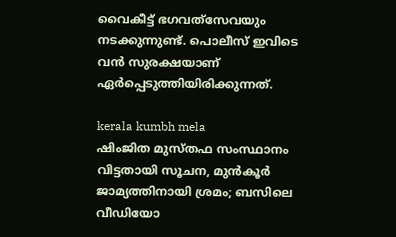വൈകീട്ട് ഭഗവത്‌സേവയും നടക്കുന്നുണ്ട്. പൊലീസ് ഇവിടെ വന്‍ സുരക്ഷയാണ് ഏര്‍പ്പെടുത്തിയിരിക്കുന്നത്.

kerala kumbh mela
ഷിംജിത മുസ്തഫ സംസ്ഥാനം വിട്ടതായി സൂചന, മുന്‍കൂര്‍ ജാമ്യത്തിനായി ശ്രമം; ബസിലെ വീഡിയോ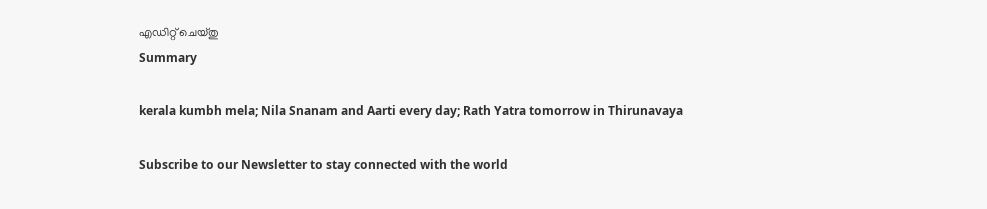എഡിറ്റ് ചെയ്തു
Summary

kerala kumbh mela; Nila Snanam and Aarti every day; Rath Yatra tomorrow in Thirunavaya

Subscribe to our Newsletter to stay connected with the world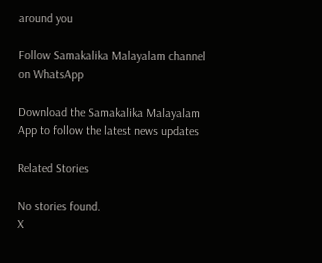around you

Follow Samakalika Malayalam channel on WhatsApp

Download the Samakalika Malayalam App to follow the latest news updates

Related Stories

No stories found.
X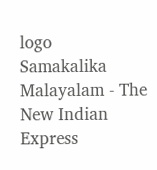logo
Samakalika Malayalam - The New Indian Express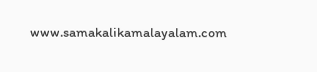www.samakalikamalayalam.com